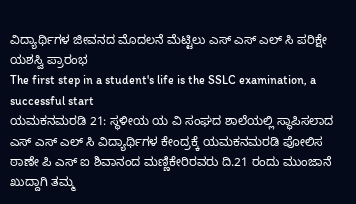ವಿದ್ಯಾರ್ಥಿಗಳ ಜೀವನದ ಮೊದಲನೆ ಮೆಟ್ಟಿಲು ಎಸ್ ಎಸ್ ಎಲ್ ಸಿ ಪರಿಕ್ಷೇ ಯಶಸ್ವಿ ಪ್ರಾರಂಭ
The first step in a student's life is the SSLC examination, a successful start
ಯಮಕನಮರಡಿ 21: ಸ್ಥಳೀಯ ಯ ವಿ ಸಂಘದ ಶಾಲೆಯಲ್ಲಿ ಸ್ಥಾಪಿಸಲಾದ ಎಸ್ ಎಸ್ ಎಲ್ ಸಿ ವಿದ್ಯಾರ್ಥಿಗಳ ಕೇಂದ್ರಕ್ಕೆ ಯಮಕನಮರಡಿ ಪೋಲಿಸ ಠಾಣೇ ಪಿ ಎಸ್ ಐ ಶಿವಾನಂದ ಮಣ್ಣಿಕೇರಿರವರು ದಿ.21 ರಂದು ಮುಂಜಾನೆ ಖುದ್ದಾಗಿ ತಮ್ಮ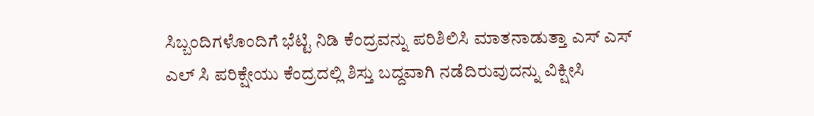ಸಿಬ್ಬಂದಿಗಳೊಂದಿಗೆ ಭೆಟ್ಟಿ ನಿಡಿ ಕೆಂದ್ರವನ್ನು ಪರಿಶಿಲಿಸಿ ಮಾತನಾಡುತ್ತಾ ಎಸ್ ಎಸ್ ಎಲ್ ಸಿ ಪರಿಕ್ಷೇಯು ಕೆಂದ್ರದಲ್ಲಿ ಶಿಸ್ತು ಬದ್ದವಾಗಿ ನಡೆದಿರುವುದನ್ನು ವಿಕ್ಷೀಸಿ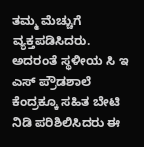ತಮ್ಮ ಮೆಚ್ಚುಗೆ ವ್ಯಕ್ತಪಡಿಸಿದರು.
ಅದರಂತೆ ಸ್ಥಳೀಯ ಸಿ ಇ ಎಸ್ ಪ್ರೌಡಶಾಲೆ ಕೆಂದ್ರಕ್ಕೂ ಸಹಿತ ಬೇಟಿ ನಿಡಿ ಪರಿಶಿಲಿಸಿದರು ಈ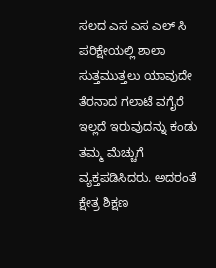ಸಲದ ಎಸ ಎಸ ಎಲ್ ಸಿ ಪರಿಕ್ಷೇಯಲ್ಲಿ ಶಾಲಾ ಸುತ್ತಮುತ್ತಲು ಯಾವುದೇ ತೆರನಾದ ಗಲಾಟೆ ವಗೈರೆ ಇಲ್ಲದೆ ಇರುವುದನ್ನು ಕಂಡು ತಮ್ಮ ಮೆಚ್ಚುಗೆ ವ್ಯಕ್ತಪಡಿಸಿದರು. ಅದರಂತೆ ಕ್ಷೇತ್ರ ಶಿಕ್ಷಣ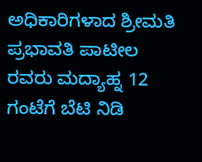ಅಧಿಕಾರಿಗಳಾದ ಶ್ರೀಮತಿ ಪ್ರಭಾವತಿ ಪಾಟೀಲ ರವರು ಮದ್ಯಾಹ್ನ 12 ಗಂಟೆಗೆ ಬೆಟಿ ನಿಡಿ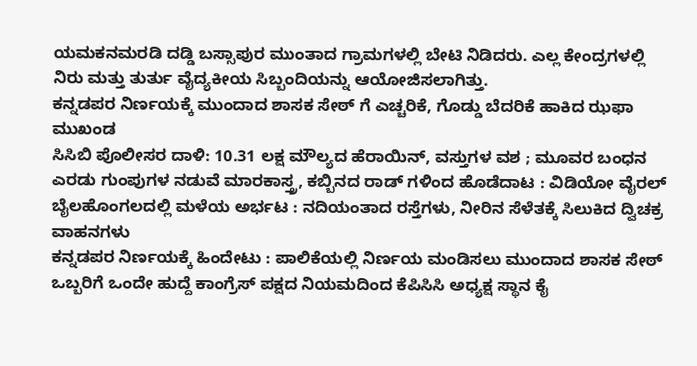ಯಮಕನಮರಡಿ ದಡ್ಡಿ ಬಸ್ಸಾಪುರ ಮುಂತಾದ ಗ್ರಾಮಗಳಲ್ಲಿ ಬೇಟಿ ನಿಡಿದರು. ಎಲ್ಲ ಕೇಂದ್ರಗಳಲ್ಲಿ ನಿರು ಮತ್ತು ತುರ್ತು ವೈದ್ಯಕೀಯ ಸಿಬ್ಬಂದಿಯನ್ನು ಆಯೋಜಿಸಲಾಗಿತ್ತು.
ಕನ್ನಡಪರ ನಿರ್ಣಯಕ್ಕೆ ಮುಂದಾದ ಶಾಸಕ ಸೇಠ್ ಗೆ ಎಚ್ಚರಿಕೆ, ಗೊಡ್ಡು ಬೆದರಿಕೆ ಹಾಕಿದ ಝಫಾ ಮುಖಂಡ
ಸಿಸಿಬಿ ಪೊಲೀಸರ ದಾಳಿ: 10.31 ಲಕ್ಷ ಮೌಲ್ಯದ ಹೆರಾಯಿನ್, ವಸ್ತುಗಳ ವಶ ; ಮೂವರ ಬಂಧನ
ಎರಡು ಗುಂಪುಗಳ ನಡುವೆ ಮಾರಕಾಸ್ತ್ರ, ಕಬ್ಬಿನದ ರಾಡ್ ಗಳಿಂದ ಹೊಡೆದಾಟ : ವಿಡಿಯೋ ವೈರಲ್
ಬೈಲಹೊಂಗಲದಲ್ಲಿ ಮಳೆಯ ಅರ್ಭಟ : ನದಿಯಂತಾದ ರಸ್ತೆಗಳು, ನೀರಿನ ಸೆಳೆತಕ್ಕೆ ಸಿಲುಕಿದ ದ್ವಿಚಕ್ರ ವಾಹನಗಳು
ಕನ್ನಡಪರ ನಿರ್ಣಯಕ್ಕೆ ಹಿಂದೇಟು : ಪಾಲಿಕೆಯಲ್ಲಿ ನಿರ್ಣಯ ಮಂಡಿಸಲು ಮುಂದಾದ ಶಾಸಕ ಸೇಠ್
ಒಬ್ಬರಿಗೆ ಒಂದೇ ಹುದ್ದೆ ಕಾಂಗ್ರೆಸ್ ಪಕ್ಷದ ನಿಯಮದಿಂದ ಕೆಪಿಸಿಸಿ ಅಧ್ಯಕ್ಷ ಸ್ಥಾನ ಕೈ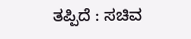ತಪ್ಪಿದೆ : ಸಚಿವ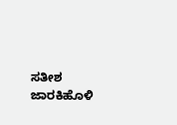ಸತೀಶ ಜಾರಕಿಹೊಳಿ